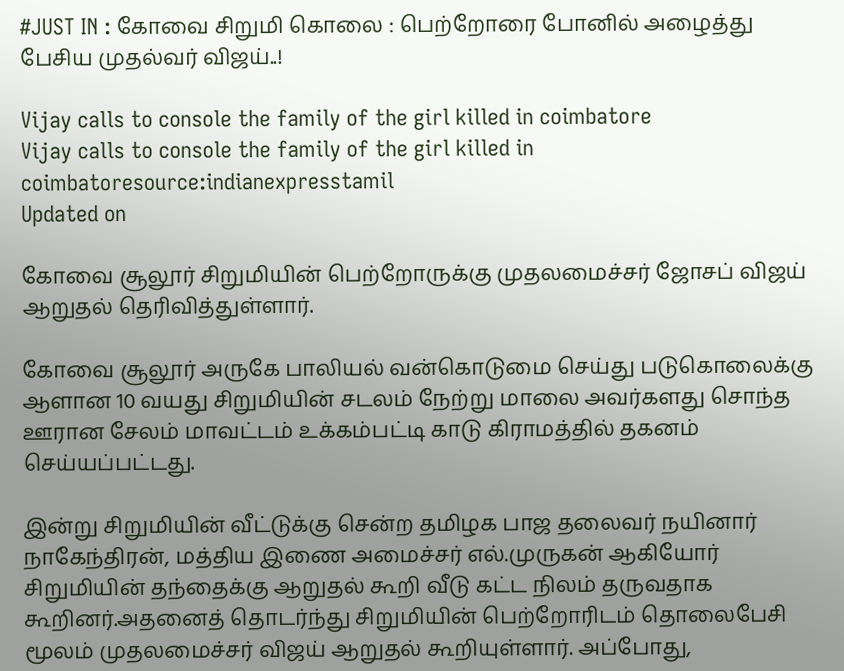#JUST IN : கோவை சிறுமி கொலை : பெற்றோரை போனில் அழைத்து பேசிய முதல்வர் விஜய்..!

Vijay calls to console the family of the girl killed in coimbatore
Vijay calls to console the family of the girl killed in coimbatoresource:indianexpresstamil
Updated on

கோவை சூலூர் சிறுமியின் பெற்றோருக்கு முதலமைச்சர் ஜோசப் விஜய் ஆறுதல் தெரிவித்துள்ளார்.

கோவை சூலூர் அருகே பாலியல் வன்கொடுமை செய்து படுகொலைக்கு ஆளான 10 வயது சிறுமியின் சடலம் நேற்று மாலை அவர்களது சொந்த ஊரான சேலம் மாவட்டம் உக்கம்பட்டி காடு கிராமத்தில் தகனம் செய்யப்பட்டது.

இன்று சிறுமியின் வீட்டுக்கு சென்ற தமிழக பாஜ தலைவர் நயினார் நாகேந்திரன், மத்திய இணை அமைச்சர் எல்.முருகன் ஆகியோர் சிறுமியின் தந்தைக்கு ஆறுதல் கூறி வீடு கட்ட நிலம் தருவதாக கூறினர்.அதனைத் தொடர்ந்து சிறுமியின் பெற்றோரிடம் தொலைபேசி மூலம் முதலமைச்சர் விஜய் ஆறுதல் கூறியுள்ளார். அப்போது,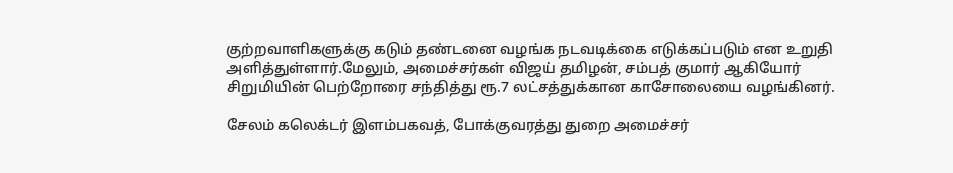குற்றவாளிகளுக்கு கடும் தண்டனை வழங்க நடவடிக்கை எடுக்கப்படும் என உறுதி அளித்துள்ளார்.மேலும், அமைச்சர்கள் விஜய் தமிழன், சம்பத் குமார் ஆகியோர் சிறுமியின் பெற்றோரை சந்தித்து ரூ.7 லட்சத்துக்கான காசோலையை வழங்கினர்.

சேலம் கலெக்டர் இளம்பகவத், போக்குவரத்து துறை அமைச்சர்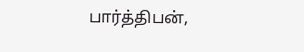பார்த்திபன்,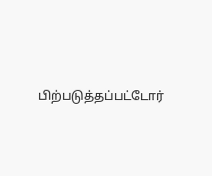பிற்படுத்தப்பட்டோர்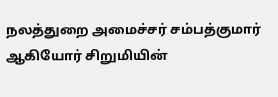நலத்துறை அமைச்சர் சம்பத்குமார் ஆகியோர் சிறுமியின்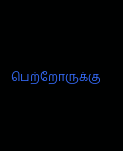பெற்றோருக்கு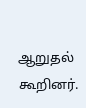ஆறுதல் கூறினர்.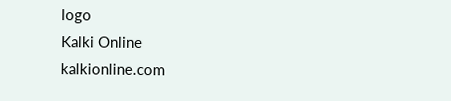logo
Kalki Online
kalkionline.com